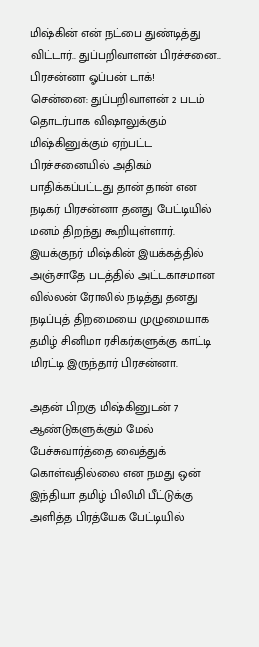மிஷ்கின் என் நட்பை துண்டித்து விட்டார்.. துப்பறிவாளன் பிரச்சனை.. பிரசன்னா ஓப்பன் டாக்!
சென்னை: துப்பறிவாளன் 2 படம் தொடர்பாக விஷாலுக்கும் மிஷ்கினுக்கும் ஏற்பட்ட பிரச்சனையில் அதிகம் பாதிக்கப்பட்டது தான் தான் என நடிகர் பிரசன்னா தனது பேட்டியில் மனம் திறந்து கூறியுள்ளார்.
இயக்குநர் மிஷ்கின் இயக்கத்தில் அஞ்சாதே படத்தில் அட்டகாசமான வில்லன் ரோலில் நடித்து தனது நடிப்புத் திறமையை முழுமையாக தமிழ் சினிமா ரசிகர்களுக்கு காட்டி மிரட்டி இருந்தார் பிரசன்னா.

அதன் பிறகு மிஷ்கினுடன் 7 ஆண்டுகளுக்கும் மேல் பேச்சுவார்த்தை வைத்துக் கொள்வதில்லை என நமது ஒன் இந்தியா தமிழ் பிலிமி பீட்டுக்கு அளித்த பிரத்யேக பேட்டியில்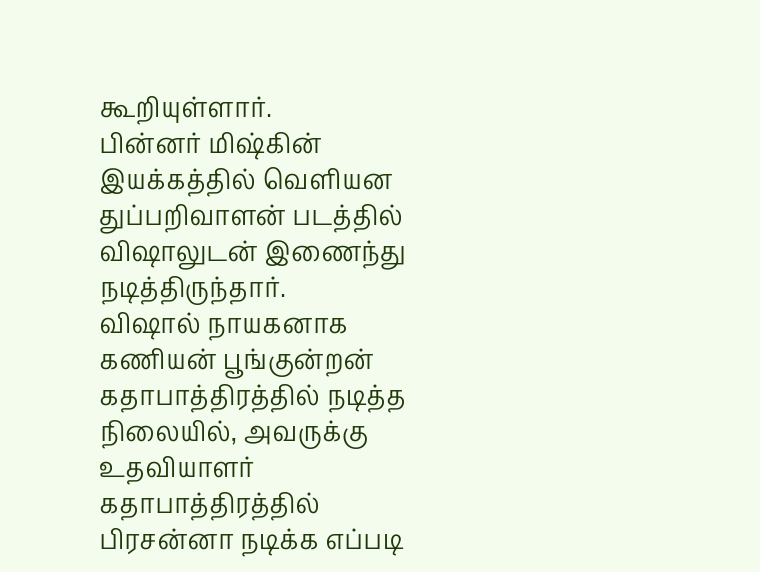கூறியுள்ளார்.
பின்னர் மிஷ்கின் இயக்கத்தில் வெளியன துப்பறிவாளன் படத்தில் விஷாலுடன் இணைந்து நடித்திருந்தார்.
விஷால் நாயகனாக கணியன் பூங்குன்றன் கதாபாத்திரத்தில் நடித்த நிலையில், அவருக்கு உதவியாளர் கதாபாத்திரத்தில் பிரசன்னா நடிக்க எப்படி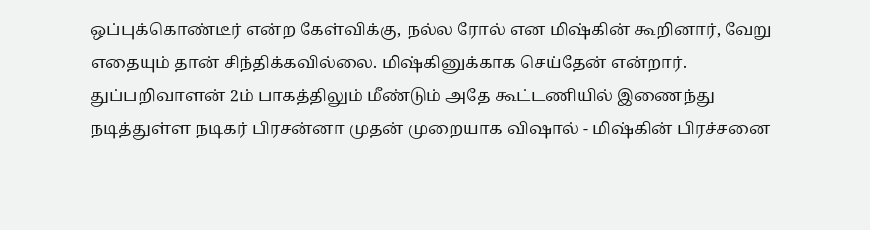ஒப்புக்கொண்டீர் என்ற கேள்விக்கு, நல்ல ரோல் என மிஷ்கின் கூறினார், வேறு எதையும் தான் சிந்திக்கவில்லை. மிஷ்கினுக்காக செய்தேன் என்றார்.
துப்பறிவாளன் 2ம் பாகத்திலும் மீண்டும் அதே கூட்டணியில் இணைந்து நடித்துள்ள நடிகர் பிரசன்னா முதன் முறையாக விஷால் - மிஷ்கின் பிரச்சனை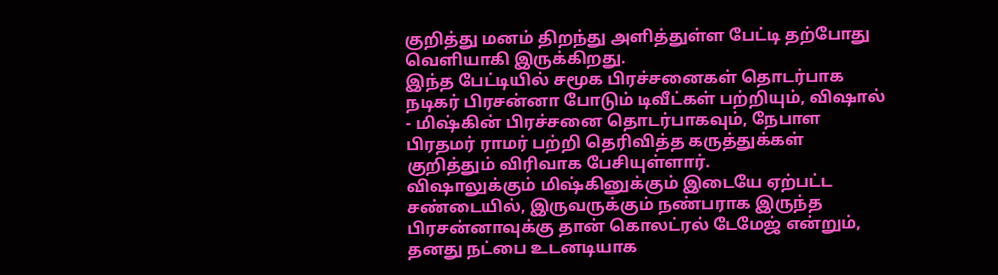குறித்து மனம் திறந்து அளித்துள்ள பேட்டி தற்போது வெளியாகி இருக்கிறது.
இந்த பேட்டியில் சமூக பிரச்சனைகள் தொடர்பாக நடிகர் பிரசன்னா போடும் டிவீட்கள் பற்றியும், விஷால் - மிஷ்கின் பிரச்சனை தொடர்பாகவும், நேபாள பிரதமர் ராமர் பற்றி தெரிவித்த கருத்துக்கள் குறித்தும் விரிவாக பேசியுள்ளார்.
விஷாலுக்கும் மிஷ்கினுக்கும் இடையே ஏற்பட்ட சண்டையில், இருவருக்கும் நண்பராக இருந்த பிரசன்னாவுக்கு தான் கொலட்ரல் டேமேஜ் என்றும், தனது நட்பை உடனடியாக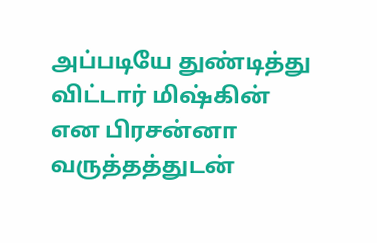அப்படியே துண்டித்து விட்டார் மிஷ்கின் என பிரசன்னா வருத்தத்துடன்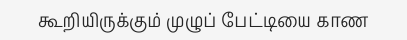கூறியிருக்கும் முழுப் பேட்டியை காண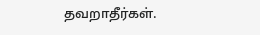தவறாதீர்கள்.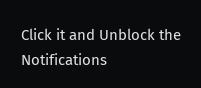Click it and Unblock the Notifications